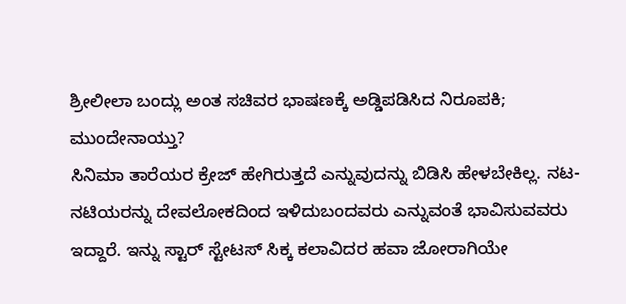ಶ್ರೀಲೀಲಾ ಬಂದ್ಲು ಅಂತ ಸಚಿವರ ಭಾಷಣಕ್ಕೆ ಅಡ್ಡಿಪಡಿಸಿದ ನಿರೂಪಕಿ; ಮುಂದೇನಾಯ್ತು?
ಸಿನಿಮಾ ತಾರೆಯರ ಕ್ರೇಜ್ ಹೇಗಿರುತ್ತದೆ ಎನ್ನುವುದನ್ನು ಬಿಡಿಸಿ ಹೇಳಬೇಕಿಲ್ಲ. ನಟ-ನಟಿಯರನ್ನು ದೇವಲೋಕದಿಂದ ಇಳಿದುಬಂದವರು ಎನ್ನುವಂತೆ ಭಾವಿಸುವವರು ಇದ್ದಾರೆ. ಇನ್ನು ಸ್ಟಾರ್ ಸ್ಟೇಟಸ್ ಸಿಕ್ಕ ಕಲಾವಿದರ ಹವಾ ಜೋರಾಗಿಯೇ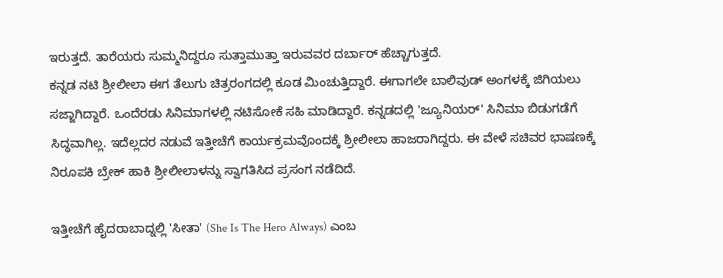ಇರುತ್ತದೆ. ತಾರೆಯರು ಸುಮ್ಮನಿದ್ದರೂ ಸುತ್ತಾಮುತ್ತಾ ಇರುವವರ ದರ್ಬಾರ್ ಹೆಚ್ಚಾಗುತ್ತದೆ.
ಕನ್ನಡ ನಟಿ ಶ್ರೀಲೀಲಾ ಈಗ ತೆಲುಗು ಚಿತ್ರರಂಗದಲ್ಲಿ ಕೂಡ ಮಿಂಚುತ್ತಿದ್ದಾರೆ. ಈಗಾಗಲೇ ಬಾಲಿವುಡ್ ಅಂಗಳಕ್ಕೆ ಜಿಗಿಯಲು ಸಜ್ಜಾಗಿದ್ದಾರೆ. ಒಂದೆರಡು ಸಿನಿಮಾಗಳಲ್ಲಿ ನಟಿಸೋಕೆ ಸಹಿ ಮಾಡಿದ್ದಾರೆ. ಕನ್ನಡದಲ್ಲಿ 'ಜ್ಯೂನಿಯರ್' ಸಿನಿಮಾ ಬಿಡುಗಡೆಗೆ ಸಿದ್ಧವಾಗಿಲ್ಲ. ಇದೆಲ್ಲದರ ನಡುವೆ ಇತ್ತೀಚೆಗೆ ಕಾರ್ಯಕ್ರಮವೊಂದಕ್ಕೆ ಶ್ರೀಲೀಲಾ ಹಾಜರಾಗಿದ್ದರು. ಈ ವೇಳೆ ಸಚಿವರ ಭಾಷಣಕ್ಕೆ ನಿರೂಪಕಿ ಬ್ರೇಕ್ ಹಾಕಿ ಶ್ರೀಲೀಲಾಳನ್ನು ಸ್ವಾಗತಿಸಿದ ಪ್ರಸಂಗ ನಡೆದಿದೆ.

ಇತ್ತೀಚೆಗೆ ಹೈದರಾಬಾದ್ನಲ್ಲಿ 'ಸೀತಾ' (She Is The Hero Always) ಎಂಬ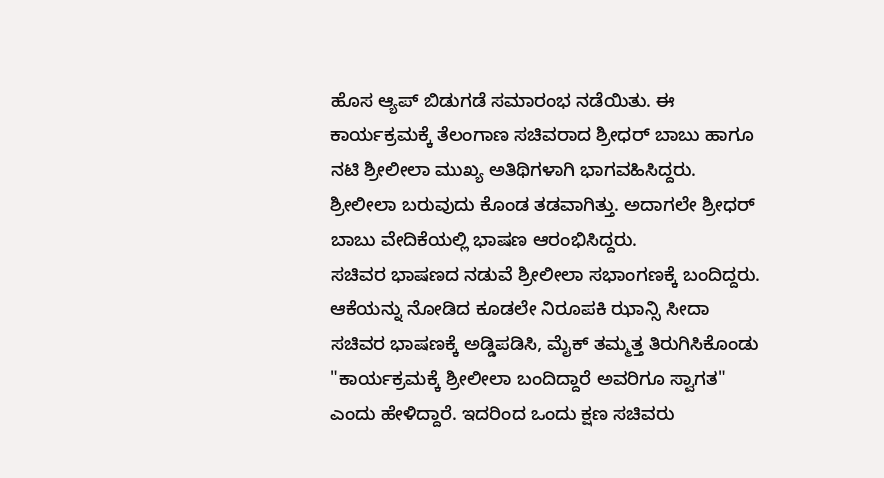ಹೊಸ ಆ್ಯಪ್ ಬಿಡುಗಡೆ ಸಮಾರಂಭ ನಡೆಯಿತು. ಈ ಕಾರ್ಯಕ್ರಮಕ್ಕೆ ತೆಲಂಗಾಣ ಸಚಿವರಾದ ಶ್ರೀಧರ್ ಬಾಬು ಹಾಗೂ ನಟಿ ಶ್ರೀಲೀಲಾ ಮುಖ್ಯ ಅತಿಥಿಗಳಾಗಿ ಭಾಗವಹಿಸಿದ್ದರು. ಶ್ರೀಲೀಲಾ ಬರುವುದು ಕೊಂಡ ತಡವಾಗಿತ್ತು. ಅದಾಗಲೇ ಶ್ರೀಧರ್ ಬಾಬು ವೇದಿಕೆಯಲ್ಲಿ ಭಾಷಣ ಆರಂಭಿಸಿದ್ದರು.
ಸಚಿವರ ಭಾಷಣದ ನಡುವೆ ಶ್ರೀಲೀಲಾ ಸಭಾಂಗಣಕ್ಕೆ ಬಂದಿದ್ದರು. ಆಕೆಯನ್ನು ನೋಡಿದ ಕೂಡಲೇ ನಿರೂಪಕಿ ಝಾನ್ಸಿ ಸೀದಾ ಸಚಿವರ ಭಾಷಣಕ್ಕೆ ಅಡ್ಡಿಪಡಿಸಿ, ಮೈಕ್ ತಮ್ಮತ್ತ ತಿರುಗಿಸಿಕೊಂಡು "ಕಾರ್ಯಕ್ರಮಕ್ಕೆ ಶ್ರೀಲೀಲಾ ಬಂದಿದ್ದಾರೆ ಅವರಿಗೂ ಸ್ವಾಗತ" ಎಂದು ಹೇಳಿದ್ದಾರೆ. ಇದರಿಂದ ಒಂದು ಕ್ಷಣ ಸಚಿವರು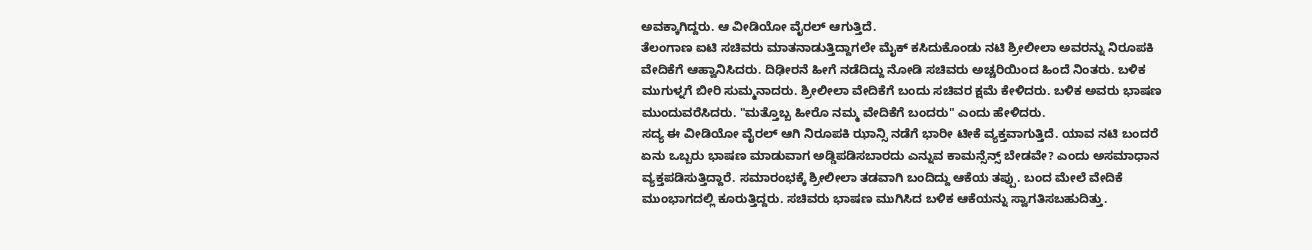ಅವಕ್ಕಾಗಿದ್ದರು. ಆ ವೀಡಿಯೋ ವೈರಲ್ ಆಗುತ್ತಿದೆ.
ತೆಲಂಗಾಣ ಐಟಿ ಸಚಿವರು ಮಾತನಾಡುತ್ತಿದ್ದಾಗಲೇ ಮೈಕ್ ಕಸಿದುಕೊಂಡು ನಟಿ ಶ್ರೀಲೀಲಾ ಅವರನ್ನು ನಿರೂಪಕಿ ವೇದಿಕೆಗೆ ಆಹ್ವಾನಿಸಿದರು. ದಿಢೀರನೆ ಹೀಗೆ ನಡೆದಿದ್ದು ನೋಡಿ ಸಚಿವರು ಅಚ್ಚರಿಯಿಂದ ಹಿಂದೆ ನಿಂತರು. ಬಳಿಕ ಮುಗುಳ್ನಗೆ ಬೀರಿ ಸುಮ್ಮನಾದರು. ಶ್ರೀಲೀಲಾ ವೇದಿಕೆಗೆ ಬಂದು ಸಚಿವರ ಕ್ಷಮೆ ಕೇಳಿದರು. ಬಳಿಕ ಅವರು ಭಾಷಣ ಮುಂದುವರೆಸಿದರು. "ಮತ್ತೊಬ್ಬ ಹೀರೊ ನಮ್ಮ ವೇದಿಕೆಗೆ ಬಂದರು" ಎಂದು ಹೇಳಿದರು.
ಸದ್ಯ ಈ ವೀಡಿಯೋ ವೈರಲ್ ಆಗಿ ನಿರೂಪಕಿ ಝಾನ್ಸಿ ನಡೆಗೆ ಭಾರೀ ಟೀಕೆ ವ್ಯಕ್ತವಾಗುತ್ತಿದೆ. ಯಾವ ನಟಿ ಬಂದರೆ ಏನು ಒಬ್ಬರು ಭಾಷಣ ಮಾಡುವಾಗ ಅಡ್ಡಿಪಡಿಸಬಾರದು ಎನ್ನುವ ಕಾಮನ್ಸೆನ್ಸ್ ಬೇಡವೇ? ಎಂದು ಅಸಮಾಧಾನ ವ್ಯಕ್ತಪಡಿಸುತ್ತಿದ್ದಾರೆ. ಸಮಾರಂಭಕ್ಕೆ ಶ್ರೀಲೀಲಾ ತಡವಾಗಿ ಬಂದಿದ್ದು ಆಕೆಯ ತಪ್ಪು. ಬಂದ ಮೇಲೆ ವೇದಿಕೆ ಮುಂಭಾಗದಲ್ಲಿ ಕೂರುತ್ತಿದ್ದರು. ಸಚಿವರು ಭಾಷಣ ಮುಗಿಸಿದ ಬಳಿಕ ಆಕೆಯನ್ನು ಸ್ವಾಗತಿಸಬಹುದಿತ್ತು.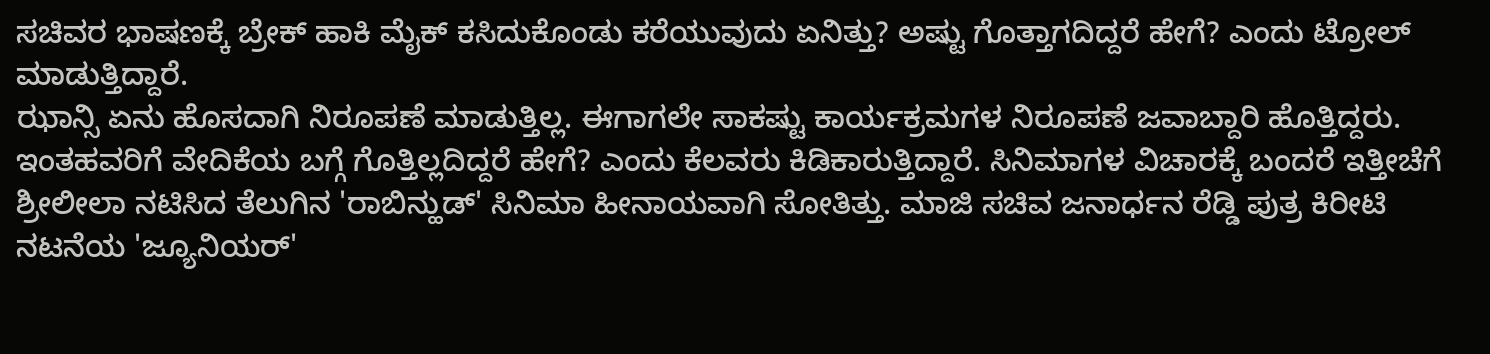ಸಚಿವರ ಭಾಷಣಕ್ಕೆ ಬ್ರೇಕ್ ಹಾಕಿ ಮೈಕ್ ಕಸಿದುಕೊಂಡು ಕರೆಯುವುದು ಏನಿತ್ತು? ಅಷ್ಟು ಗೊತ್ತಾಗದಿದ್ದರೆ ಹೇಗೆ? ಎಂದು ಟ್ರೋಲ್ ಮಾಡುತ್ತಿದ್ದಾರೆ.
ಝಾನ್ಸಿ ಏನು ಹೊಸದಾಗಿ ನಿರೂಪಣೆ ಮಾಡುತ್ತಿಲ್ಲ. ಈಗಾಗಲೇ ಸಾಕಷ್ಟು ಕಾರ್ಯಕ್ರಮಗಳ ನಿರೂಪಣೆ ಜವಾಬ್ದಾರಿ ಹೊತ್ತಿದ್ದರು. ಇಂತಹವರಿಗೆ ವೇದಿಕೆಯ ಬಗ್ಗೆ ಗೊತ್ತಿಲ್ಲದಿದ್ದರೆ ಹೇಗೆ? ಎಂದು ಕೆಲವರು ಕಿಡಿಕಾರುತ್ತಿದ್ದಾರೆ. ಸಿನಿಮಾಗಳ ವಿಚಾರಕ್ಕೆ ಬಂದರೆ ಇತ್ತೀಚೆಗೆ ಶ್ರೀಲೀಲಾ ನಟಿಸಿದ ತೆಲುಗಿನ 'ರಾಬಿನ್ಹುಡ್' ಸಿನಿಮಾ ಹೀನಾಯವಾಗಿ ಸೋತಿತ್ತು. ಮಾಜಿ ಸಚಿವ ಜನಾರ್ಧನ ರೆಡ್ಡಿ ಪುತ್ರ ಕಿರೀಟಿ ನಟನೆಯ 'ಜ್ಯೂನಿಯರ್'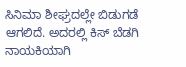ಸಿನಿಮಾ ಶೀಘ್ರದಲ್ಲೇ ಬಿಡುಗಡೆ ಆಗಲಿದೆ. ಅದರಲ್ಲಿ ಕಿಸ್ ಬೆಡಗಿ ನಾಯಕಿಯಾಗಿ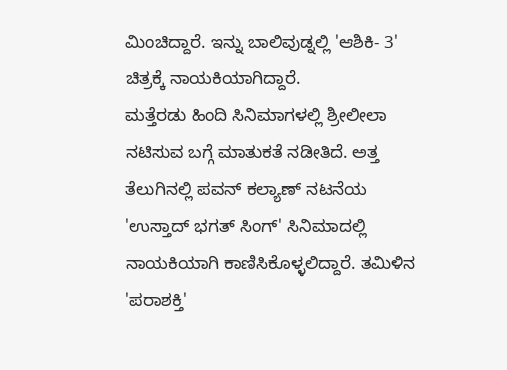ಮಿಂಚಿದ್ದಾರೆ. ಇನ್ನು ಬಾಲಿವುಡ್ನಲ್ಲಿ 'ಆಶಿಕಿ- 3' ಚಿತ್ರಕ್ಕೆ ನಾಯಕಿಯಾಗಿದ್ದಾರೆ.
ಮತ್ತೆರಡು ಹಿಂದಿ ಸಿನಿಮಾಗಳಲ್ಲಿ ಶ್ರೀಲೀಲಾ ನಟಿಸುವ ಬಗ್ಗೆ ಮಾತುಕತೆ ನಡೀತಿದೆ. ಅತ್ತ ತೆಲುಗಿನಲ್ಲಿ ಪವನ್ ಕಲ್ಯಾಣ್ ನಟನೆಯ 'ಉಸ್ತಾದ್ ಭಗತ್ ಸಿಂಗ್' ಸಿನಿಮಾದಲ್ಲಿ ನಾಯಕಿಯಾಗಿ ಕಾಣಿಸಿಕೊಳ್ಳಲಿದ್ದಾರೆ. ತಮಿಳಿನ 'ಪರಾಶಕ್ತಿ'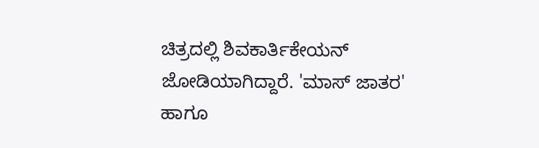ಚಿತ್ರದಲ್ಲಿ ಶಿವಕಾರ್ತಿಕೇಯನ್ ಜೋಡಿಯಾಗಿದ್ದಾರೆ. 'ಮಾಸ್ ಜಾತರ' ಹಾಗೂ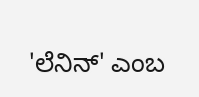'ಲೆನಿನ್' ಎಂಬ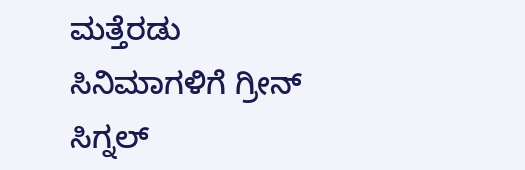ಮತ್ತೆರಡು ಸಿನಿಮಾಗಳಿಗೆ ಗ್ರೀನ್ ಸಿಗ್ನಲ್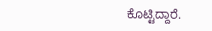ಕೊಟ್ಟಿದ್ದಾರೆ.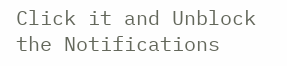Click it and Unblock the Notifications